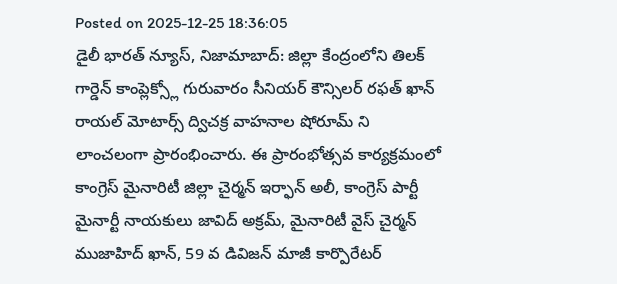Posted on 2025-12-25 18:36:05
డైలీ భారత్ న్యూస్, నిజామాబాద్: జిల్లా కేంద్రంలోని తిలక్ గార్డెన్ కాంప్లెక్స్లో గురువారం సీనియర్ కౌన్సిలర్ రఫత్ ఖాన్ రాయల్ మోటార్స్ ద్విచక్ర వాహనాల షోరూమ్ ని లాంచలంగా ప్రారంభించారు. ఈ ప్రారంభోత్సవ కార్యక్రమంలో కాంగ్రెస్ మైనారిటీ జిల్లా చైర్మన్ ఇర్ఫాన్ అలీ, కాంగ్రెస్ పార్టీ మైనార్టీ నాయకులు జావిద్ అక్రమ్, మైనారిటీ వైస్ చైర్మన్ ముజాహిద్ ఖాన్, 59 వ డివిజన్ మాజీ కార్పొరేటర్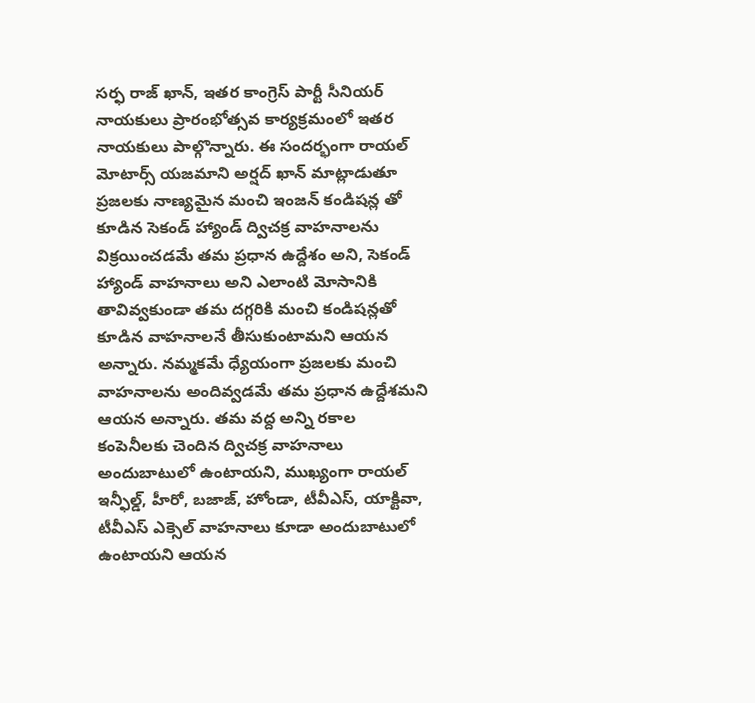సర్ఫ రాజ్ ఖాన్, ఇతర కాంగ్రెస్ పార్టీ సీనియర్ నాయకులు ప్రారంభోత్సవ కార్యక్రమంలో ఇతర నాయకులు పాల్గొన్నారు. ఈ సందర్భంగా రాయల్ మోటార్స్ యజమాని అర్షద్ ఖాన్ మాట్లాడుతూ ప్రజలకు నాణ్యమైన మంచి ఇంజన్ కండిషన్ల తో కూడిన సెకండ్ హ్యాండ్ ద్విచక్ర వాహనాలను విక్రయించడమే తమ ప్రధాన ఉద్దేశం అని, సెకండ్ హ్యాండ్ వాహనాలు అని ఎలాంటి మోసానికి తావివ్వకుండా తమ దగ్గరికి మంచి కండిషన్లతో కూడిన వాహనాలనే తీసుకుంటామని ఆయన అన్నారు. నమ్మకమే ధ్యేయంగా ప్రజలకు మంచి వాహనాలను అందివ్వడమే తమ ప్రధాన ఉద్దేశమని ఆయన అన్నారు. తమ వద్ద అన్ని రకాల కంపెనీలకు చెందిన ద్విచక్ర వాహనాలు అందుబాటులో ఉంటాయని, ముఖ్యంగా రాయల్ ఇన్ఫీల్డ్, హీరో, బజాజ్, హోండా, టీవీఎస్, యాక్టివా, టీవీఎస్ ఎక్సెల్ వాహనాలు కూడా అందుబాటులో ఉంటాయని ఆయన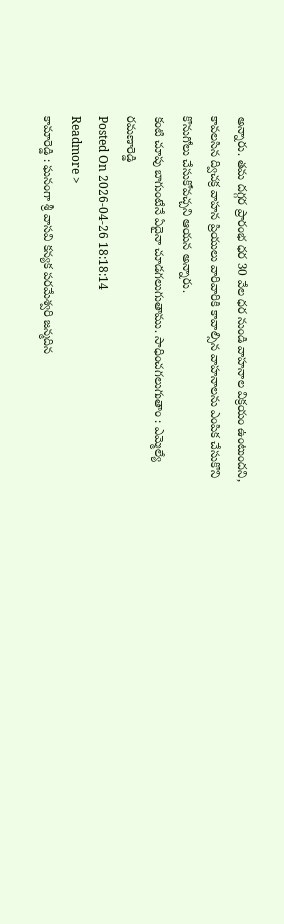అన్నారు. తమ దగ్గర ప్రారంభ ధర 30 వేల ధర నుండి వాహనాల విక్రయం ఉంటుందని, కావలసిన ద్విచక్ర వాహన ప్రియులు వారివారికి కావాల్సిన వాహనాలను ఎంపిక చేసుకొని కొనుగోలు చేసుకోవచ్చని ఆయన అన్నారు.
కంటి చూపు బాగుంటేనే ఏదైనా చూడగలుగుతాము. సాధించగలుగుతాం : ఎమ్మెల్యే రమణారెడ్డి
Posted On 2026-04-26 18:18:14
Readmore >
కామారెడ్డి : ఘనంగా శ్రీ వాసవి కన్యక పరమేశ్వరి జన్మదిన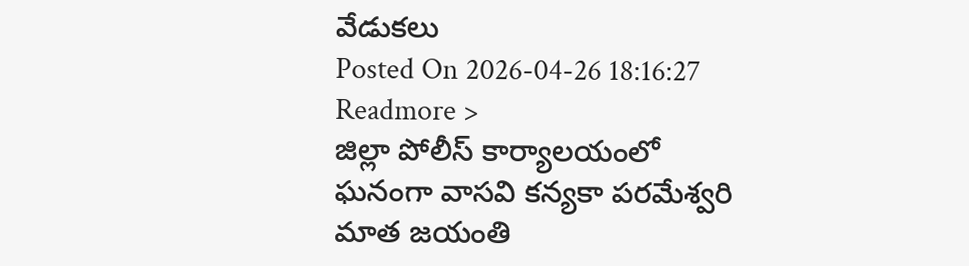వేడుకలు
Posted On 2026-04-26 18:16:27
Readmore >
జిల్లా పోలీస్ కార్యాలయంలో ఘనంగా వాసవి కన్యకా పరమేశ్వరి మాత జయంతి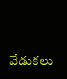వేడుకలు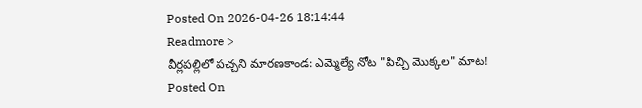Posted On 2026-04-26 18:14:44
Readmore >
వీర్లపల్లిలో పచ్చని మారణకాండ: ఎమ్మెల్యే నోట "పిచ్చి మొక్కల" మాట!
Posted On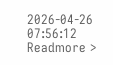2026-04-26 07:56:12
Readmore >